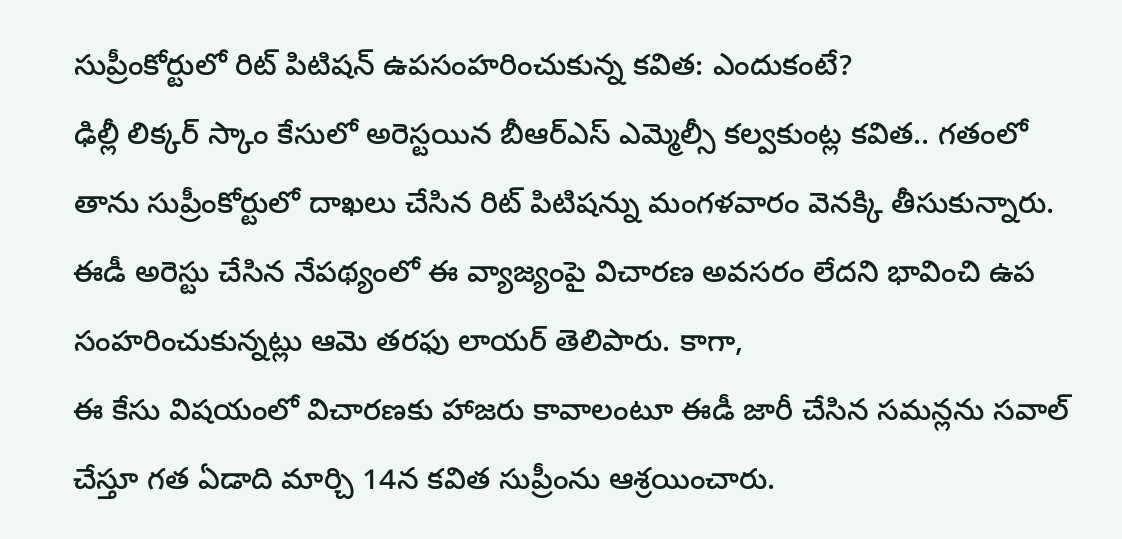సుప్రీంకోర్టులో రిట్ పిటిషన్ ఉపసంహరించుకున్న కవిత: ఎందుకంటే?
ఢిల్లీ లిక్కర్ స్కాం కేసులో అరెస్టయిన బీఆర్ఎస్ ఎమ్మెల్సీ కల్వకుంట్ల కవిత.. గతంలో తాను సుప్రీంకోర్టులో దాఖలు చేసిన రిట్ పిటిషన్ను మంగళవారం వెనక్కి తీసుకున్నారు. ఈడీ అరెస్టు చేసిన నేపథ్యంలో ఈ వ్యాజ్యంపై విచారణ అవసరం లేదని భావించి ఉప సంహరించుకున్నట్లు ఆమె తరఫు లాయర్ తెలిపారు. కాగా,
ఈ కేసు విషయంలో విచారణకు హాజరు కావాలంటూ ఈడీ జారీ చేసిన సమన్లను సవాల్ చేస్తూ గత ఏడాది మార్చి 14న కవిత సుప్రీంను ఆశ్రయించారు.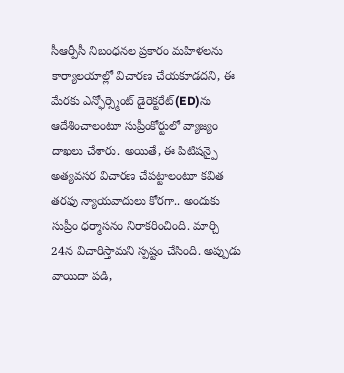సీఆర్పీసీ నిబంధనల ప్రకారం మహిళలను కార్యాలయాల్లో విచారణ చేయకూడదని, ఈ మేరకు ఎన్ఫోర్స్మెంట్ డైరెక్టరేట్(ED)ను ఆదేశించాలంటూ సుప్రీంకోర్టులో వ్యాజ్యం దాఖలు చేశారు. అయితే, ఈ పిటిషన్పై అత్యవసర విచారణ చేపట్టాలంటూ కవిత తరఫు న్యాయవాదులు కోరగా.. అందుకు సుప్రీం ధర్మాసనం నిరాకరించింది. మార్చి 24న విచారిస్తామని స్పష్టం చేసింది. అప్పుడు వాయిదా పడి,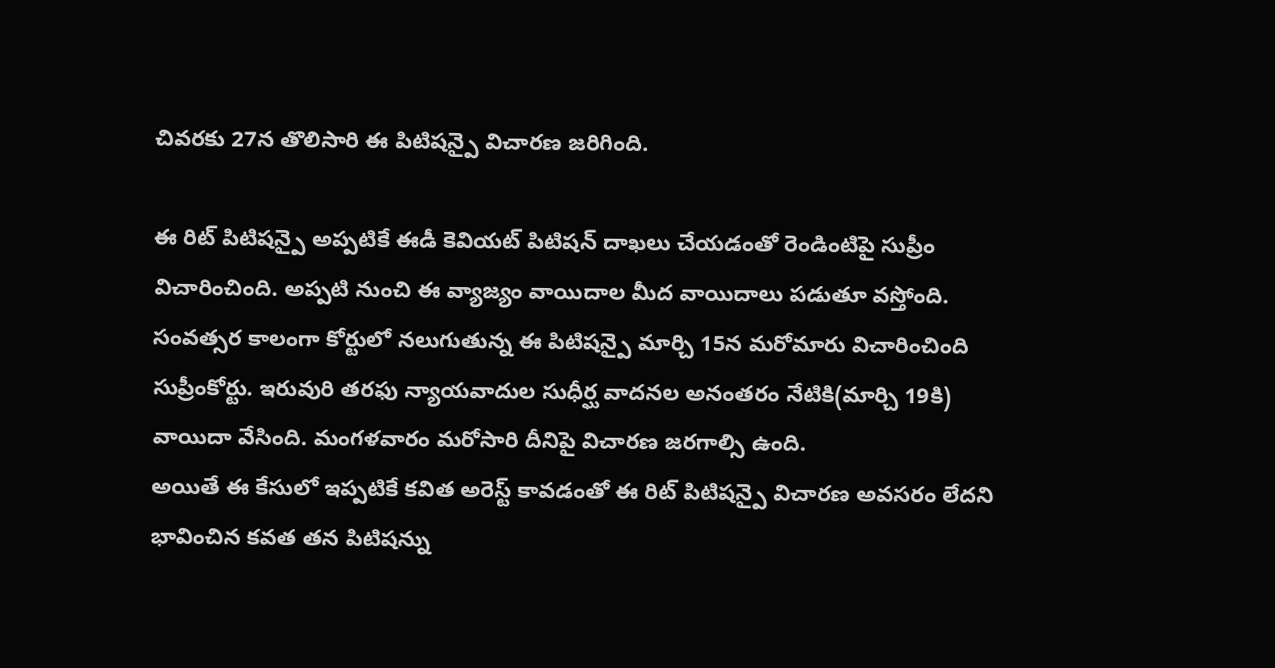చివరకు 27న తొలిసారి ఈ పిటిషన్పై విచారణ జరిగింది.

ఈ రిట్ పిటిషన్పై అప్పటికే ఈడీ కెవియట్ పిటిషన్ దాఖలు చేయడంతో రెండింటిపై సుప్రీం విచారించింది. అప్పటి నుంచి ఈ వ్యాజ్యం వాయిదాల మీద వాయిదాలు పడుతూ వస్తోంది. సంవత్సర కాలంగా కోర్టులో నలుగుతున్న ఈ పిటిషన్పై మార్చి 15న మరోమారు విచారించింది సుప్రీంకోర్టు. ఇరువురి తరఫు న్యాయవాదుల సుధీర్ఘ వాదనల అనంతరం నేటికి(మార్చి 19కి) వాయిదా వేసింది. మంగళవారం మరోసారి దీనిపై విచారణ జరగాల్సి ఉంది.
అయితే ఈ కేసులో ఇప్పటికే కవిత అరెస్ట్ కావడంతో ఈ రిట్ పిటిషన్పై విచారణ అవసరం లేదని భావించిన కవత తన పిటిషన్ను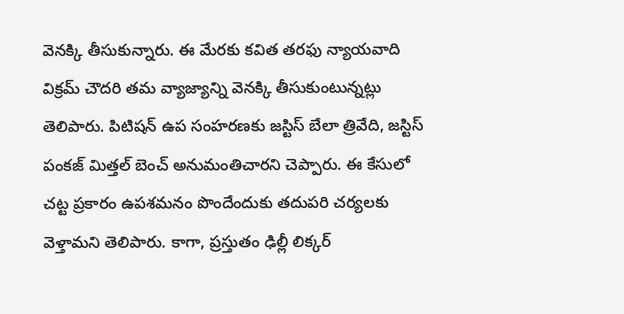వెనక్కి తీసుకున్నారు. ఈ మేరకు కవిత తరఫు న్యాయవాది విక్రమ్ చౌదరి తమ వ్యాజ్యాన్ని వెనక్కి తీసుకుంటున్నట్లు తెలిపారు. పిటిషన్ ఉప సంహరణకు జస్టిస్ బేలా త్రివేది, జస్టిస్ పంకజ్ మిత్తల్ బెంచ్ అనుమంతిచారని చెప్పారు. ఈ కేసులో చట్ట ప్రకారం ఉపశమనం పొందేందుకు తదుపరి చర్యలకు వెళ్తామని తెలిపారు. కాగా, ప్రస్తుతం ఢిల్లీ లిక్కర్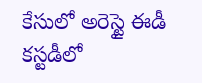కేసులో అరెస్టై ఈడీ కస్టడీలో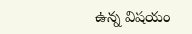ఉన్న విషయం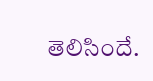తెలిసిందే.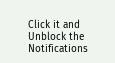Click it and Unblock the Notifications